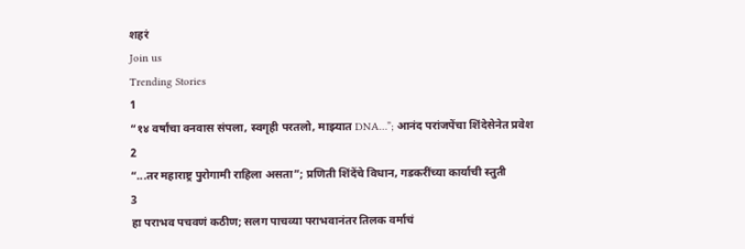शहरं
Join us
Trending Stories
1
“१४ वर्षांचा वनवास संपला, स्वगृही परतलो, माझ्यात DNA…”; आनंद परांजपेंचा शिंदेसेनेत प्रवेश
2
“...तर महाराष्ट्र पुरोगामी राहिला असता”; प्रणिती शिंदेंचे विधान, गडकरींच्या कार्याची स्तुती
3
हा पराभव पचवणं कठीण; सलग पाचव्या पराभवानंतर तिलक वर्माचं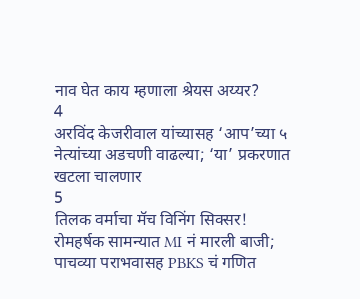नाव घेत काय म्हणाला श्रेयस अय्यर?
4
अरविंद केजरीवाल यांच्यासह ‘आप’च्या ५ नेत्यांच्या अडचणी वाढल्या; ‘या’ प्रकरणात खटला चालणार
5
तिलक वर्माचा मॅच विनिंग सिक्सर! रोमहर्षक सामन्यात MI नं मारली बाजी; पाचव्या पराभवासह PBKS चं गणित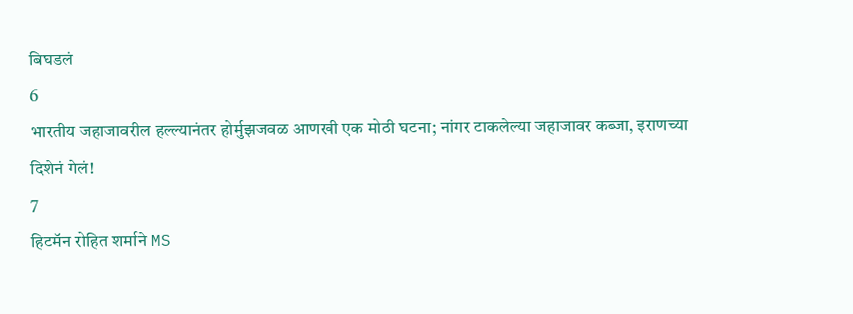बिघडलं
6
भारतीय जहाजावरील हल्ल्यानंतर होर्मुझजवळ आणखी एक मोठी घटना; नांगर टाकलेल्या जहाजावर कब्जा, इराणच्या दिशेनं गेलं!
7
हिटमॅन रोहित शर्माने MS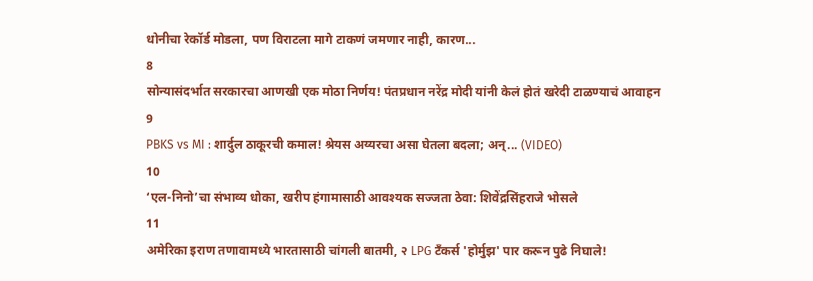धोनीचा रेकॉर्ड मोडला, पण विराटला मागे टाकणं जमणार नाही, कारण...
8
सोन्यासंदर्भात सरकारचा आणखी एक मोठा निर्णय! पंतप्रधान नरेंद्र मोदी यांनी केलं होतं खरेदी टाळण्याचं आवाहन
9
PBKS vs MI : शार्दुल ठाकूरची कमाल! श्रेयस अय्यरचा असा घेतला बदला; अन्... (VIDEO)
10
‘एल-निनो’चा संभाव्य धोका, खरीप हंगामासाठी आवश्यक सज्जता ठेवा: शिवेंद्रसिंहराजे भोसले
11
अमेरिका इराण तणावामध्ये भारतासाठी चांगली बातमी, २ LPG टँकर्स 'होर्मुझ' पार करून पुढे निघाले!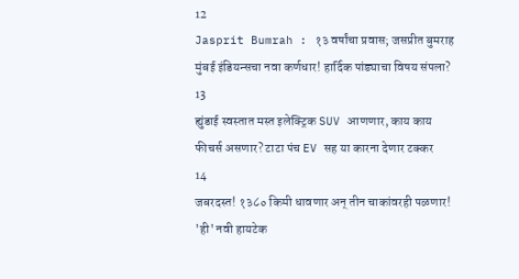12
Jasprit Bumrah : १३ वर्षांचा प्रवास; जसप्रीत बुमराह मुंबई इंडियन्सचा नवा कर्णधार! हार्दिक पांड्याचा विषय संपला?
13
ह्युंडाई स्वस्तात मस्त इलेक्ट्रिक SUV आणणार, काय काय फीचर्स असणार? टाटा पंच EV सह या कारना देणार टक्कर
14
जबरदस्त! १३८० किमी धावणार अन् तीन चाकांवरही पळणार! 'ही' नवी हायटेक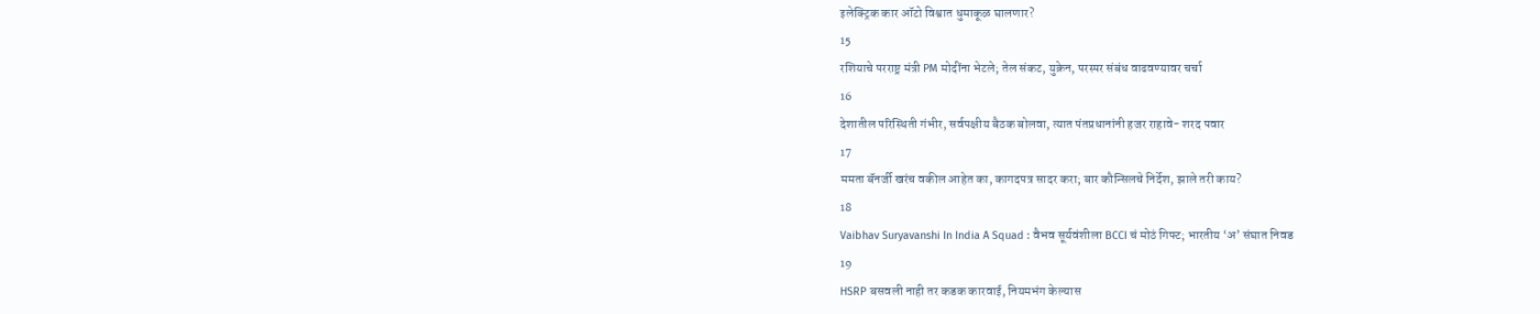इलेक्ट्रिक कार ऑटो विश्वात धुमाकूळ घालणार?
15
रशियाचे परराष्ट्र मंत्री PM मोदींना भेटले; तेल संकट, युक्रेन, परस्पर संबंध वाढवण्यावर चर्चा
16
देशातील परिस्थिती गंभीर, सर्वपक्षीय बैठक बोलवा, त्यात पंतप्रधानांनी हजर राहावे- शरद पवार
17
ममता बॅनर्जी खरंच वकील आहेत का, कागदपत्र सादर करा; बार कौन्सिलचे निर्देश, झाले तरी काय?
18
Vaibhav Suryavanshi In India A Squad : वैभव सूर्यवंशीला BCCI चं मोठं गिफ्ट; भारतीय ‘अ’ संघात निवड
19
HSRP बसवली नाही तर कडक कारवाई, नियमभंग केल्यास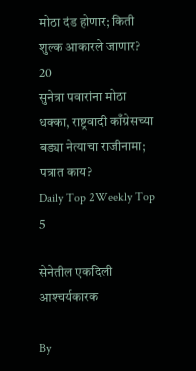मोठा दंड होणार; किती शुल्क आकारले जाणार?
20
सुनेत्रा पवारांना मोठा धक्का, राष्ट्रवादी काँग्रेसच्या बड्या नेत्याचा राजीनामा; पत्रात काय?
Daily Top 2Weekly Top 5

सेनेतील एकदिली आश्‍चर्यकारक

By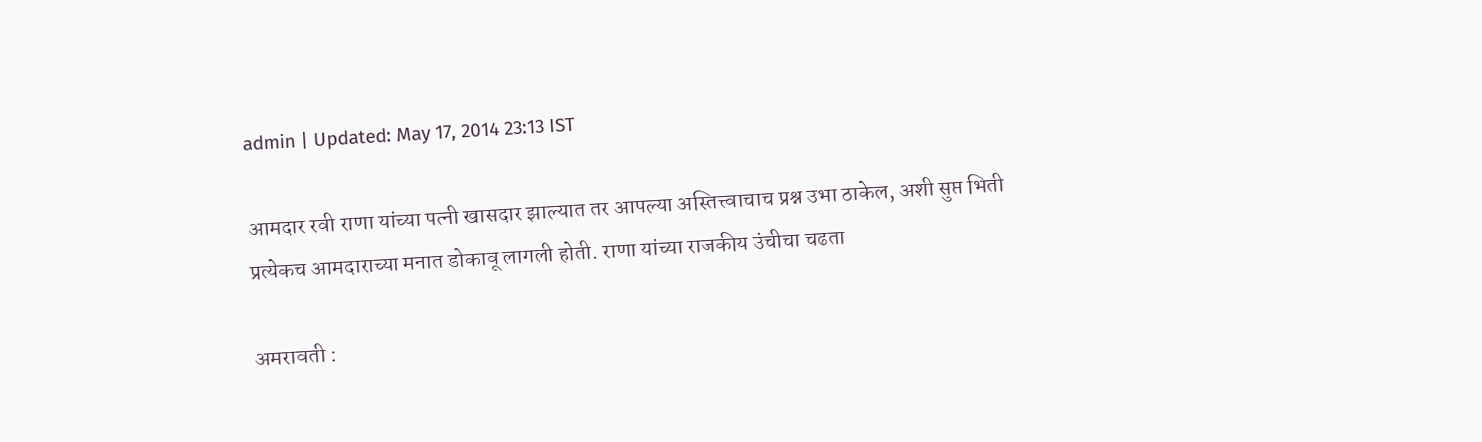admin | Updated: May 17, 2014 23:13 IST

आमदार रवी राणा यांच्या पत्नी खासदार झाल्यात तर आपल्या अस्तित्त्वाचाच प्रश्न उभा ठाकेल, अशी सुप्त भिती प्रत्येकच आमदाराच्या मनात डोकावू लागली होती. राणा यांच्या राजकीय उंचीचा चढता

अमरावती :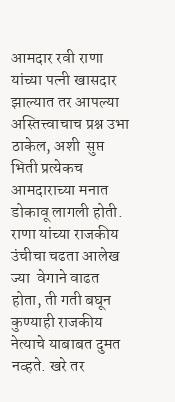आमदार रवी राणा यांच्या पत्नी खासदार झाल्यात तर आपल्या अस्तित्त्वाचाच प्रश्न उभा ठाकेल, अशी  सुप्त भिती प्रत्येकच आमदाराच्या मनात डोकावू लागली होती. राणा यांच्या राजकीय उंचीचा चढता आलेख ज्या  वेगाने वाढत होता, ती गती बघून कुण्याही राजकीय नेत्याचे याबाबत दुमत नव्हते. खरे तर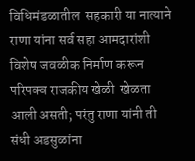विधिमंडळातील  सहकारी या नात्याने राणा यांना सर्व सहा आमदारांशी विशेष जवळीक निर्माण करून परिपक्व राजकीय खेळी  खेळता आली असती; परंतु राणा यांनी ती संधी अडसुळांना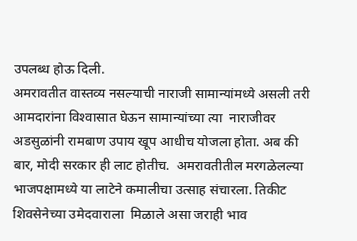उपलब्ध होऊ दिली.
अमरावतीत वास्तव्य नसल्याची नाराजी सामान्यांमध्ये असली तरी आमदारांना विश्‍वासात घेऊन सामान्यांच्या त्या  नाराजीवर अडसुळांनी रामबाण उपाय खूप आधीच योजला होता. अब की बार, मोदी सरकार ही लाट होतीच.  अमरावतीतील मरगळेलल्या  भाजपक्षामध्ये या लाटेने कमालीचा उत्साह संचारला. तिकीट शिवसेनेच्या उमेदवाराला  मिळाले असा जराही भाव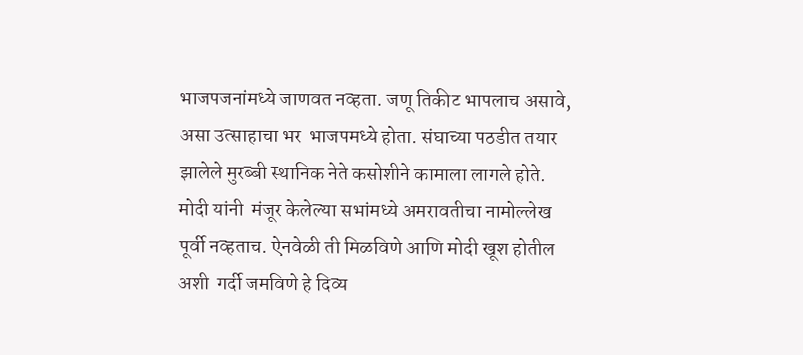भाजपजनांमध्ये जाणवत नव्हता. जणू तिकीट भापलाच असावे, असा उत्साहाचा भर  भाजपमध्ये होता. संघाच्या पठडीत तयार झालेले मुरब्बी स्थानिक नेते कसोशीने कामाला लागले होते. मोदी यांनी  मंजूर केलेल्या सभांमध्ये अमरावतीचा नामोल्लेख पूर्वी नव्हताच. ऐनवेळी ती मिळविणे आणि मोदी खूश होतील अशी  गर्दी जमविणे हे दिव्य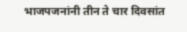भाजपजनांनी तीन ते चार दिवसांत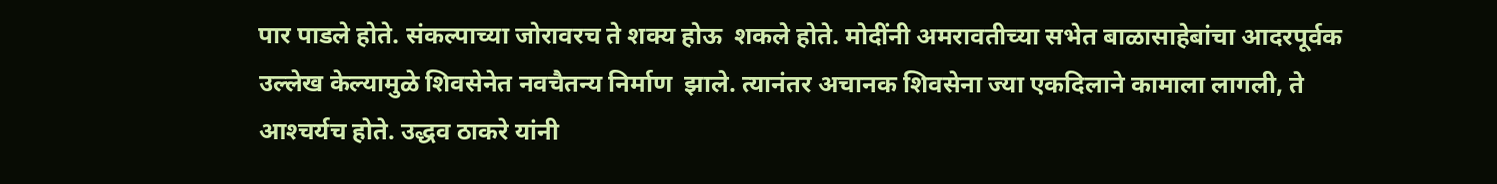पार पाडले होते. संकल्पाच्या जोरावरच ते शक्य होऊ  शकले होते. मोदींनी अमरावतीच्या सभेत बाळासाहेबांचा आदरपूर्वक उल्लेख केल्यामुळे शिवसेनेत नवचैतन्य निर्माण  झाले. त्यानंतर अचानक शिवसेना ज्या एकदिलाने कामाला लागली, ते आश्‍चर्यच होते. उद्धव ठाकरे यांनी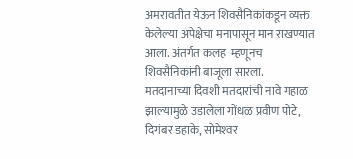अमरावतीत येऊन शिवसैनिकांकडून व्यक्त केलेल्या अपेक्षेचा मनापासून मान राखण्यात आला. अंतर्गत कलह  म्हणूनच शिवसैनिकांनी बाजूला सारला.
मतदानाच्या दिवशी मतदारांची नावे गहाळ झाल्यामुळे उडालेला गोंधळ प्रवीण पोटे,  दिगंबर डहाके, सोमेश्‍वर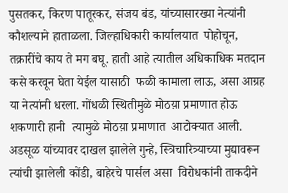पुसतकर, किरण पातूरकर, संजय बंड, यांच्यासारख्या नेत्यांनी कौशल्याने हाताळला. जिल्हाधिकारी कार्यालयात  पोहोचून,  तक्रारींचे काय ते मग बघू. हाती आहे त्यातील अधिकाधिक मतदान कसे करवून घेता येईल यासाठी  फळी कामाला लाऊ, असा आग्रह या नेत्यांनी धरला. गोंधळी स्थितीमुळे मोठय़ा प्रमाणात होऊ शकणारी हानी  त्यामुळे मोठय़ा प्रमाणात  आटोक्यात आली.
अडसूळ यांच्यावर दाखल झालेले गुन्हे, स्त्रिचारित्र्याच्या मुद्यावरून त्यांची झालेली कोंडी, बाहेरचे पार्सल असा  विरोधकांनी ताकदीने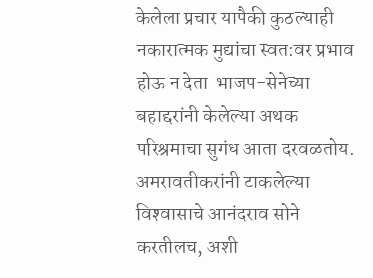केलेला प्रचार यापैकी कुठल्याही नकारात्मक मुद्यांचा स्वत:वर प्रभाव होऊ न देता  भाजप-सेनेच्या बहाद्दरांनी केलेल्या अथक परिश्रमाचा सुगंध आता दरवळतोय. अमरावतीकरांनी टाकलेल्या  विश्‍वासाचे आनंदराव सोने करतीलच, अशी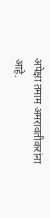अपेक्षा तमाम अमरावतीकरांना आहे.